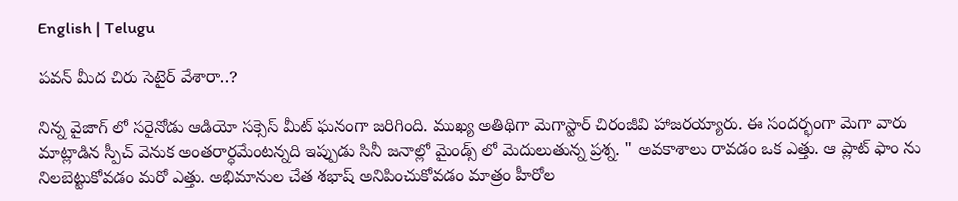English | Telugu

పవన్ మీద చిరు సెటైర్ వేశారా..?

నిన్న వైజాగ్ లో సరైనోడు ఆడియో సక్సెస్ మీట్ ఘనంగా జరిగింది. ముఖ్య అతిథిగా మెగాస్టార్ చిరంజీవి హాజరయ్యారు. ఈ సందర్భంగా మెగా వారు మాట్లాడిన స్పీచ్ వెనుక అంతరార్ధమేంటన్నది ఇప్పుడు సినీ జనాల్లో మైండ్స్ లో మెదులుతున్న ప్రశ్న. " అవకాశాలు రావడం ఒక ఎత్తు. ఆ ప్లాట్ ఫాం ను నిలబెట్టుకోవడం మరో ఎత్తు. అభిమానుల చేత శభాష్ అనిపించుకోవడం మాత్రం హీరోల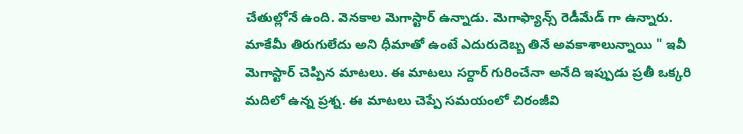చేతుల్లోనే ఉంది. వెనకాల మెగాస్టార్ ఉన్నాడు. మెగాఫ్యాన్స్ రెడీమేడ్ గా ఉన్నారు. మాకేమీ తిరుగులేదు అని ధీమాతో ఉంటే ఎదురుదెబ్బ తినే అవకాశాలున్నాయి " ఇవీ మెగాస్టార్ చెప్పిన మాటలు. ఈ మాటలు సర్దార్ గురించేనా అనేది ఇప్పుడు ప్రతీ ఒక్కరి మదిలో ఉన్న ప్రశ్న. ఈ మాటలు చెప్పే సమయంలో చిరంజీవి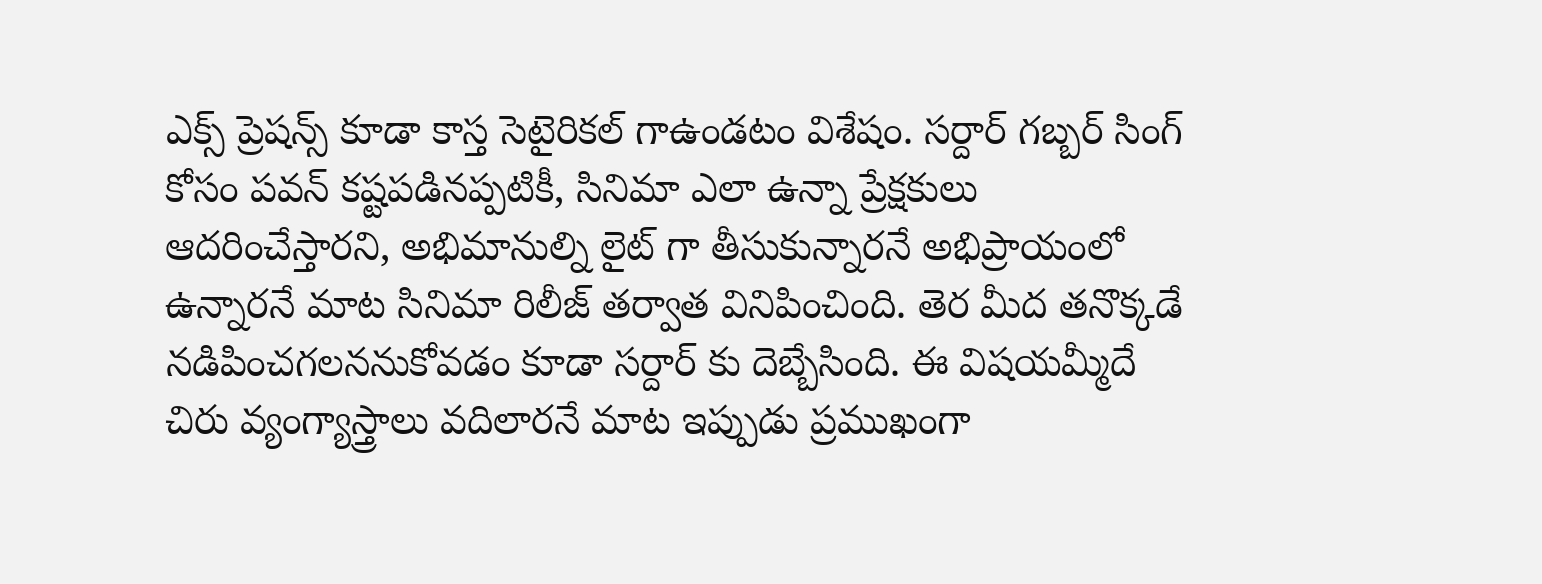ఎక్స్ ప్రెషన్స్ కూడా కాస్త సెటైరికల్ గాఉండటం విశేషం. సర్దార్ గబ్బర్ సింగ్ కోసం పవన్ కష్టపడినప్పటికీ, సినిమా ఎలా ఉన్నా ప్రేక్షకులు ఆదరించేస్తారని, అభిమానుల్ని లైట్ గా తీసుకున్నారనే అభిప్రాయంలో ఉన్నారనే మాట సినిమా రిలీజ్ తర్వాత వినిపించింది. తెర మీద తనొక్కడే నడిపించగలననుకోవడం కూడా సర్దార్ కు దెబ్బేసింది. ఈ విషయమ్మీదే చిరు వ్యంగ్యాస్త్రాలు వదిలారనే మాట ఇప్పుడు ప్రముఖంగా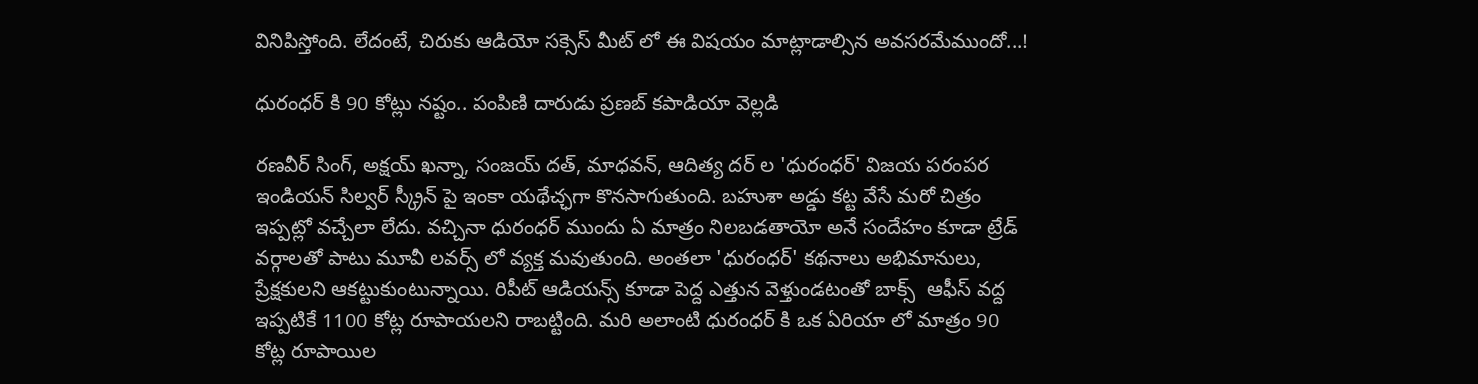వినిపిస్తోంది. లేదంటే, చిరుకు ఆడియో సక్సెస్ మీట్ లో ఈ విషయం మాట్లాడాల్సిన అవసరమేముందో...!

ధురంధర్ కి 90 కోట్లు నష్టం.. పంపిణి దారుడు ప్రణబ్ కపాడియా వెల్లడి

రణవీర్ సింగ్, అక్షయ్ ఖన్నా, సంజయ్ దత్, మాధవన్, ఆదిత్య దర్ ల 'ధురంధర్' విజయ పరంపర ఇండియన్ సిల్వర్ స్క్రీన్ పై ఇంకా యథేచ్ఛగా కొనసాగుతుంది. బహుశా అడ్డు కట్ట వేసే మరో చిత్రం ఇప్పట్లో వచ్చేలా లేదు. వచ్చినా ధురంధర్ ముందు ఏ మాత్రం నిలబడతాయో అనే సందేహం కూడా ట్రేడ్ వర్గాలతో పాటు మూవీ లవర్స్ లో వ్యక్త మవుతుంది. అంతలా 'ధురంధర్' కథనాలు అభిమానులు, ప్రేక్షకులని ఆకట్టుకుంటున్నాయి. రిపీట్ ఆడియన్స్ కూడా పెద్ద ఎత్తున వెళ్తుండటంతో బాక్స్  ఆఫీస్ వద్ద ఇప్పటికే 1100 కోట్ల రూపాయలని రాబట్టింది. మరి అలాంటి ధురంధర్ కి ఒక ఏరియా లో మాత్రం 90 కోట్ల రూపాయిల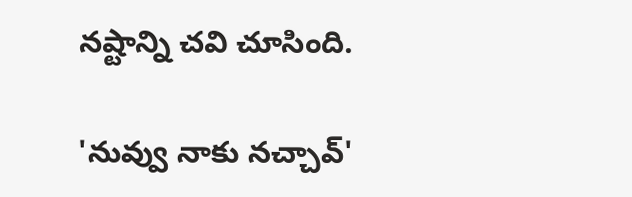నష్టాన్ని చవి చూసింది.

'నువ్వు నాకు నచ్చావ్'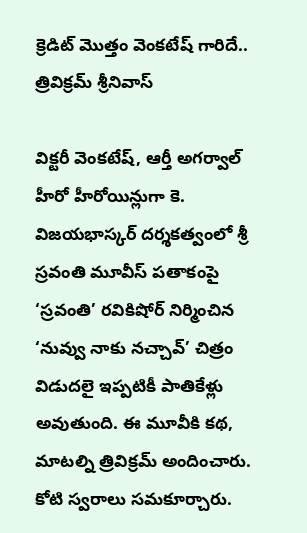క్రెడిట్ మొత్తం వెంకటేష్ గారిదే.. త్రివిక్రమ్ శ్రీనివాస్

విక్టరీ వెంకటేష్, ఆర్తీ అగర్వాల్ హీరో హీరోయిన్లుగా కె. విజయభాస్కర్ దర్శకత్వంలో శ్రీ స్రవంతి మూవీస్ పతాకంపై ‘స్రవంతి’ రవికిషోర్ నిర్మించిన ‘నువ్వు నాకు నచ్చావ్’ చిత్రం విడుదలై ఇప్పటికీ పాతికేళ్లు అవుతుంది. ఈ మూవీకి కథ, మాటల్ని త్రివిక్రమ్ అందించారు. కోటి స్వరాలు సమకూర్చారు.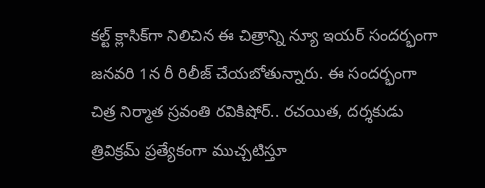కల్ట్ క్లాసిక్‌గా నిలిచిన ఈ చిత్రాన్ని న్యూ ఇయర్ సందర్భంగా జనవరి 1న రీ రిలీజ్ చేయబోతున్నారు. ఈ సందర్భంగా చిత్ర నిర్మాత స్రవంతి రవికిషోర్.. రచయిత, దర్శకుడు త్రివిక్రమ్ ప్రత్యేకంగా ముచ్చటిస్తూ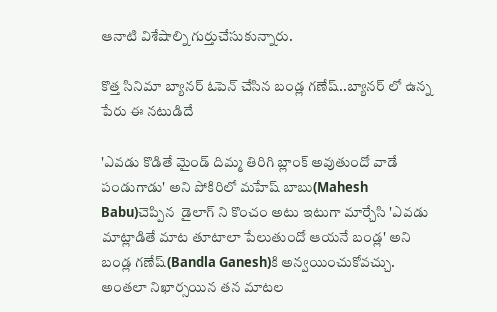ఆనాటి విశేషాల్ని గుర్తుచేసుకున్నారు.

కొత్త సినిమా బ్యానర్ ఓపెన్ చేసిన బండ్ల గణేష్..బ్యానర్ లో ఉన్న పేరు ఈ నటుడిదే

'ఎవడు కొడితే మైండ్ దిమ్మ తిరిగి బ్లాంక్ అవుతుందో వాడే పండుగాడు' అని పోకిరిలో మహేష్ బాబు(Mahesh Babu)చెప్పిన  డైలాగ్ ని కొంచం అటు ఇటుగా మార్చేసి 'ఎవడు మాట్లాడితే మాట తూటాలా పేలుతుందో ఆయనే బండ్ల' అని బండ్ల గణేష్(Bandla Ganesh)కి అన్వయించుకోవచ్చు. అంతలా నిఖార్సయిన తన మాటల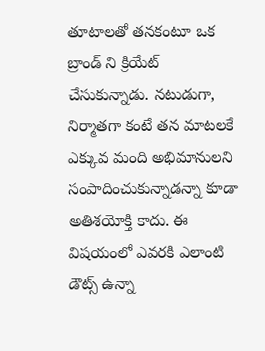తూటాలతో తనకంటూ ఒక బ్రాండ్ ని క్రియేట్ చేసుకున్నాడు. నటుడుగా, నిర్మాతగా కంటే తన మాటలకే ఎక్కువ మంది అభిమానులని సంపాదించుకున్నాడన్నా కూడా అతిశయోక్తి కాదు. ఈ విషయంలో ఎవరకి ఎలాంటి డౌట్స్ ఉన్నా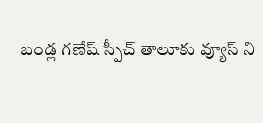బండ్ల గణేష్ స్పీచ్ తాలూకు వ్యూస్ ని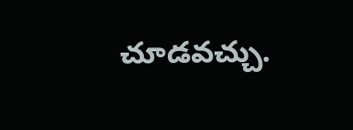చూడవచ్చు.